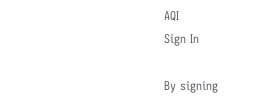AQI
Sign In

By signing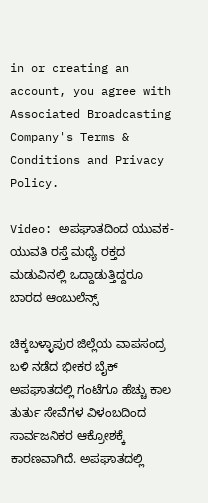in or creating an account, you agree with Associated Broadcasting Company's Terms & Conditions and Privacy Policy.

Video: ಅಪಘಾತದಿಂದ ಯುವಕ-ಯುವತಿ ರಸ್ತೆ ಮಧ್ಯೆ ರಕ್ತದ ಮಡುವಿನಲ್ಲಿ ಒದ್ದಾಡುತ್ತಿದ್ದರೂ ಬಾರದ ಆಂಬುಲೆನ್ಸ್

ಚಿಕ್ಕಬಳ್ಳಾಪುರ ಜಿಲ್ಲೆಯ ವಾಪಸಂದ್ರ ಬಳಿ ನಡೆದ ಭೀಕರ ಬೈಕ್ ಅಪಘಾತದಲ್ಲಿ ಗಂಟೆಗೂ ಹೆಚ್ಚು ಕಾಲ ತುರ್ತು ಸೇವೆಗಳ ವಿಳಂಬದಿಂದ ಸಾರ್ವಜನಿಕರ ಆಕ್ರೋಶಕ್ಕೆ ಕಾರಣವಾಗಿದೆ. ಅಪಘಾತದಲ್ಲಿ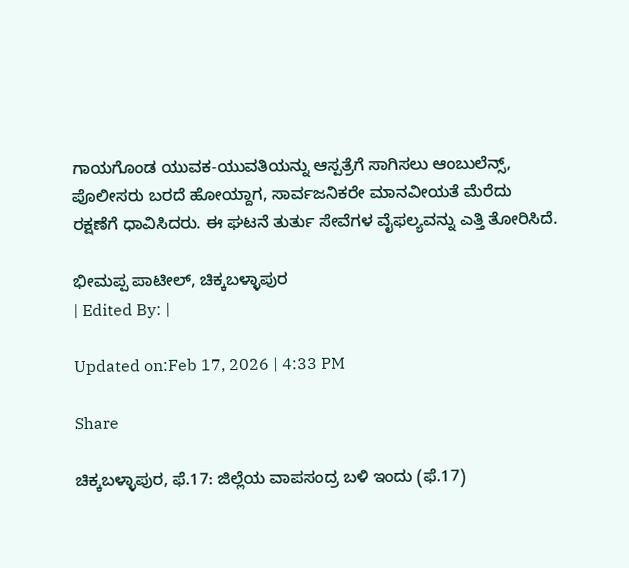ಗಾಯಗೊಂಡ ಯುವಕ-ಯುವತಿಯನ್ನು ಆಸ್ಪತ್ರೆಗೆ ಸಾಗಿಸಲು ಆಂಬುಲೆನ್ಸ್, ಪೊಲೀಸರು ಬರದೆ ಹೋಯ್ದಾಗ, ಸಾರ್ವಜನಿಕರೇ ಮಾನವೀಯತೆ ಮೆರೆದು ರಕ್ಷಣೆಗೆ ಧಾವಿಸಿದರು. ಈ ಘಟನೆ ತುರ್ತು ಸೇವೆಗಳ ವೈಫಲ್ಯವನ್ನು ಎತ್ತಿ ತೋರಿಸಿದೆ.

ಭೀಮಪ್ಪ ಪಾಟೀಲ್, ಚಿಕ್ಕಬಳ್ಳಾಪುರ
| Edited By: |

Updated on:Feb 17, 2026 | 4:33 PM

Share

ಚಿಕ್ಕಬಳ್ಳಾಪುರ, ಫೆ.17: ಜಿಲ್ಲೆಯ ವಾಪಸಂದ್ರ ಬಳಿ ಇಂದು (ಫೆ.17)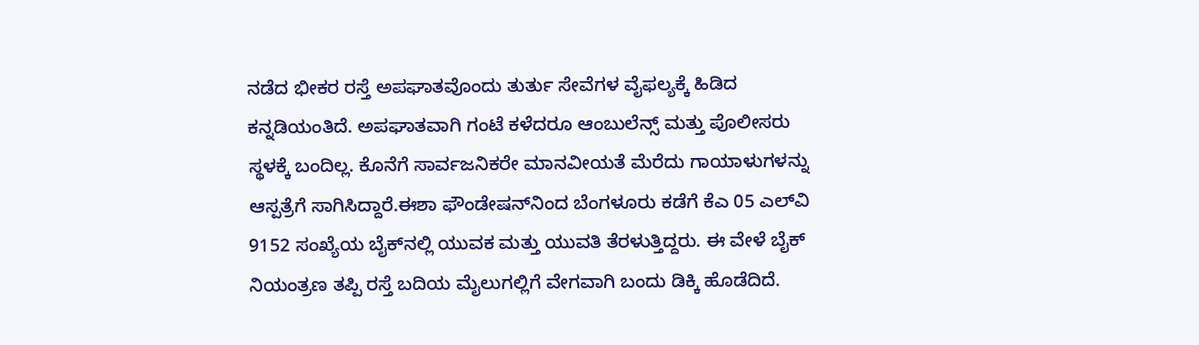ನಡೆದ ಭೀಕರ ರಸ್ತೆ ಅಪಘಾತವೊಂದು ತುರ್ತು ಸೇವೆಗಳ ವೈಫಲ್ಯಕ್ಕೆ ಹಿಡಿದ ಕನ್ನಡಿಯಂತಿದೆ. ಅಪಘಾತವಾಗಿ ಗಂಟೆ ಕಳೆದರೂ ಆಂಬುಲೆನ್ಸ್ ಮತ್ತು ಪೊಲೀಸರು ಸ್ಥಳಕ್ಕೆ ಬಂದಿಲ್ಲ. ಕೊನೆಗೆ ಸಾರ್ವಜನಿಕರೇ ಮಾನವೀಯತೆ ಮೆರೆದು ಗಾಯಾಳುಗಳನ್ನು ಆಸ್ಪತ್ರೆಗೆ ಸಾಗಿಸಿದ್ದಾರೆ.ಈಶಾ ಫೌಂಡೇಷನ್‌ನಿಂದ ಬೆಂಗಳೂರು ಕಡೆಗೆ ಕೆಎ 05 ಎಲ್‌ವಿ 9152 ಸಂಖ್ಯೆಯ ಬೈಕ್‌ನಲ್ಲಿ ಯುವಕ ಮತ್ತು ಯುವತಿ ತೆರಳುತ್ತಿದ್ದರು. ಈ ವೇಳೆ ಬೈಕ್ ನಿಯಂತ್ರಣ ತಪ್ಪಿ ರಸ್ತೆ ಬದಿಯ ಮೈಲುಗಲ್ಲಿಗೆ ವೇಗವಾಗಿ ಬಂದು ಡಿಕ್ಕಿ ಹೊಡೆದಿದೆ.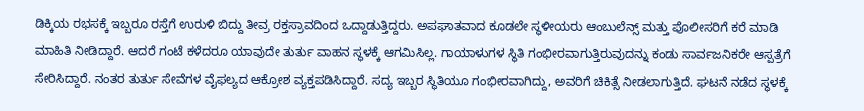ಡಿಕ್ಕಿಯ ರಭಸಕ್ಕೆ ಇಬ್ಬರೂ ರಸ್ತೆಗೆ ಉರುಳಿ ಬಿದ್ದು ತೀವ್ರ ರಕ್ತಸ್ರಾವದಿಂದ ಒದ್ದಾಡುತ್ತಿದ್ದರು. ಅಪಘಾತವಾದ ಕೂಡಲೇ ಸ್ಥಳೀಯರು ಆಂಬುಲೆನ್ಸ್ ಮತ್ತು ಪೊಲೀಸರಿಗೆ ಕರೆ ಮಾಡಿ ಮಾಹಿತಿ ನೀಡಿದ್ದಾರೆ. ಆದರೆ ಗಂಟೆ ಕಳೆದರೂ ಯಾವುದೇ ತುರ್ತು ವಾಹನ ಸ್ಥಳಕ್ಕೆ ಆಗಮಿಸಿಲ್ಲ. ಗಾಯಾಳುಗಳ ಸ್ಥಿತಿ ಗಂಭೀರವಾಗುತ್ತಿರುವುದನ್ನು ಕಂಡು ಸಾರ್ವಜನಿಕರೇ ಆಸ್ಪತ್ರೆಗೆ ಸೇರಿಸಿದ್ದಾರೆ. ನಂತರ ತುರ್ತು ಸೇವೆಗಳ ವೈಫಲ್ಯದ ಆಕ್ರೋಶ ವ್ಯಕ್ತಪಡಿಸಿದ್ದಾರೆ. ಸದ್ಯ ಇಬ್ಬರ ಸ್ಥಿತಿಯೂ ಗಂಭೀರವಾಗಿದ್ದು, ಅವರಿಗೆ ಚಿಕಿತ್ಸೆ ನೀಡಲಾಗುತ್ತಿದೆ. ಘಟನೆ ನಡೆದ ಸ್ಥಳಕ್ಕೆ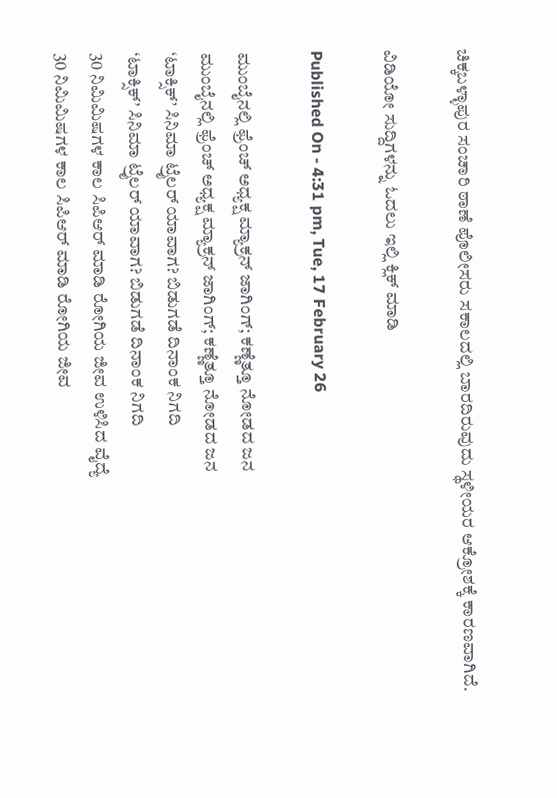ಚಿಕ್ಕಬಳ್ಳಾಪುರ ಸಂಚಾರಿ ಠಾಣೆ ಪೊಲೀಸರು ಸಕಾಲದಲ್ಲಿ ಬಾರದಿರುವುದು ಸ್ಥಳೀಯರ ಆಕ್ರೋಶಕ್ಕೆ ಕಾರಣವಾಗಿದೆ.

ವಿಡಿಯೋ ಸುದ್ದಿಗಳನ್ನು ಓದಲು ಇಲ್ಲಿ ಕ್ಲಿಕ್ ಮಾಡಿ

Published On - 4:31 pm, Tue, 17 February 26

ಮುಂಬೈನಲ್ಲಿ ಫ್ರೆಂಚ್ ಅಧ್ಯಕ್ಷ ಮ್ಯಾಕ್ರನ್ ಜಾಗಿಂಗ್; ಕಣ್ಣೆತ್ತೂ ನೋಡದ ಜನ
ಮುಂಬೈನಲ್ಲಿ ಫ್ರೆಂಚ್ ಅಧ್ಯಕ್ಷ ಮ್ಯಾಕ್ರನ್ ಜಾಗಿಂಗ್; ಕಣ್ಣೆತ್ತೂ ನೋಡದ ಜನ
‘ಟಾಕ್ಸಿಕ್’ ಸಿನಿಮಾ ಟ್ರೈಲರ್ ಯಾವಾಗ? ಬಿಡುಗಡೆ ದಿನಾಂಕ ನಿಗದಿ
‘ಟಾಕ್ಸಿಕ್’ ಸಿನಿಮಾ ಟ್ರೈಲರ್ ಯಾವಾಗ? ಬಿಡುಗಡೆ ದಿನಾಂಕ ನಿಗದಿ
30 ನಿಮಿಮಿಷಗಳ ಕಾಲ ಸಿಪಿಆರ್ ಮಾಡಿ ರೋಗಿಯ ಜೀವ ಉಳಿಸಿದ ವೈದ್ಯೆ
30 ನಿಮಿಮಿಷಗಳ ಕಾಲ ಸಿಪಿಆರ್ ಮಾಡಿ ರೋಗಿಯ ಜೀವ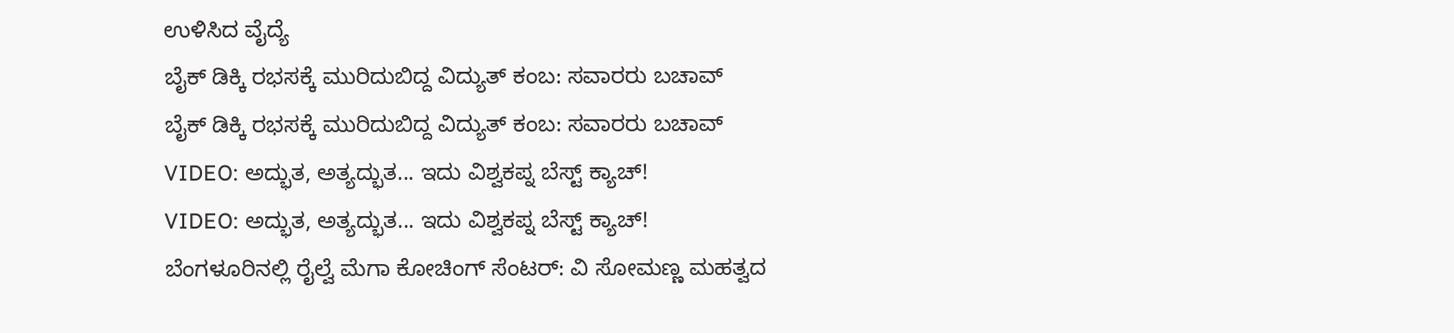ಉಳಿಸಿದ ವೈದ್ಯೆ
ಬೈಕ್ ಡಿಕ್ಕಿ ರಭಸಕ್ಕೆ ಮುರಿದುಬಿದ್ದ ವಿದ್ಯುತ್ ಕಂಬ: ಸವಾರರು ಬಚಾವ್
ಬೈಕ್ ಡಿಕ್ಕಿ ರಭಸಕ್ಕೆ ಮುರಿದುಬಿದ್ದ ವಿದ್ಯುತ್ ಕಂಬ: ಸವಾರರು ಬಚಾವ್
VIDEO: ಅದ್ಭುತ, ಅತ್ಯದ್ಭುತ... ಇದು ವಿಶ್ವಕಪ್ನ ಬೆಸ್ಟ್ ಕ್ಯಾಚ್!
VIDEO: ಅದ್ಭುತ, ಅತ್ಯದ್ಭುತ... ಇದು ವಿಶ್ವಕಪ್ನ ಬೆಸ್ಟ್ ಕ್ಯಾಚ್!
ಬೆಂಗಳೂರಿನಲ್ಲಿ ರೈಲ್ವೆ ಮೆಗಾ ಕೋಚಿಂಗ್ ಸೆಂಟರ್: ವಿ ಸೋಮಣ್ಣ ಮಹತ್ವದ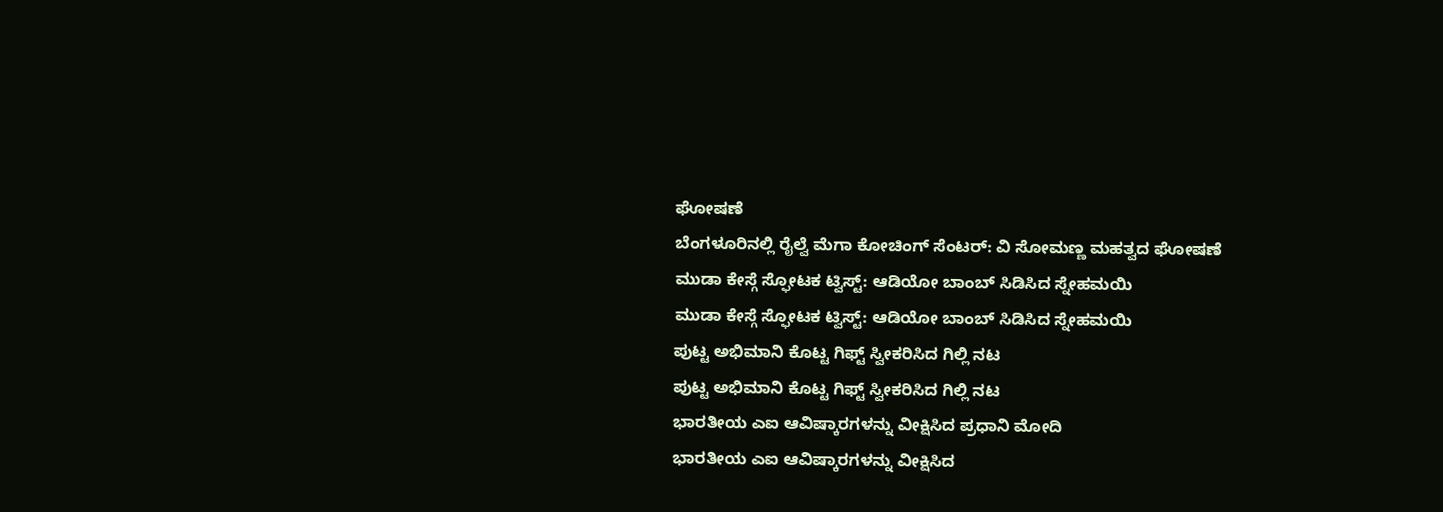ಘೋಷಣೆ
ಬೆಂಗಳೂರಿನಲ್ಲಿ ರೈಲ್ವೆ ಮೆಗಾ ಕೋಚಿಂಗ್ ಸೆಂಟರ್: ವಿ ಸೋಮಣ್ಣ ಮಹತ್ವದ ಘೋಷಣೆ
ಮುಡಾ ಕೇಸ್ಗೆ ಸ್ಫೋಟಕ ಟ್ವಿಸ್ಟ್: ಆಡಿಯೋ ಬಾಂಬ್ ಸಿಡಿಸಿದ ಸ್ನೇಹಮಯಿ
ಮುಡಾ ಕೇಸ್ಗೆ ಸ್ಫೋಟಕ ಟ್ವಿಸ್ಟ್: ಆಡಿಯೋ ಬಾಂಬ್ ಸಿಡಿಸಿದ ಸ್ನೇಹಮಯಿ
ಪುಟ್ಟ ಅಭಿಮಾನಿ ಕೊಟ್ಟ ಗಿಫ್ಟ್ ಸ್ವೀಕರಿಸಿದ ಗಿಲ್ಲಿ ನಟ
ಪುಟ್ಟ ಅಭಿಮಾನಿ ಕೊಟ್ಟ ಗಿಫ್ಟ್ ಸ್ವೀಕರಿಸಿದ ಗಿಲ್ಲಿ ನಟ
ಭಾರತೀಯ ಎಐ ಆವಿಷ್ಕಾರಗಳನ್ನು ವೀಕ್ಷಿಸಿದ ಪ್ರಧಾನಿ ಮೋದಿ
ಭಾರತೀಯ ಎಐ ಆವಿಷ್ಕಾರಗಳನ್ನು ವೀಕ್ಷಿಸಿದ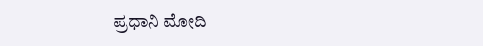ಪ್ರಧಾನಿ ಮೋದಿ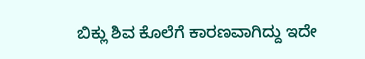ಬಿಕ್ಲು ಶಿವ ಕೊಲೆಗೆ ಕಾರಣವಾಗಿದ್ದು ಇದೇ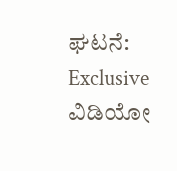ಘಟನೆ: Exclusive ವಿಡಿಯೋ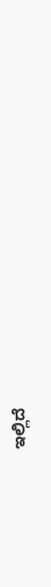ಇಲ್ಲಿದೆ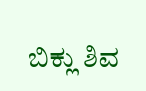ಬಿಕ್ಲು ಶಿವ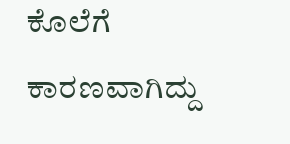ಕೊಲೆಗೆ ಕಾರಣವಾಗಿದ್ದು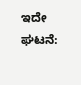ಇದೇ ಘಟನೆ: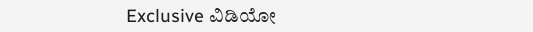Exclusive ವಿಡಿಯೋ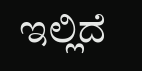ಇಲ್ಲಿದೆ